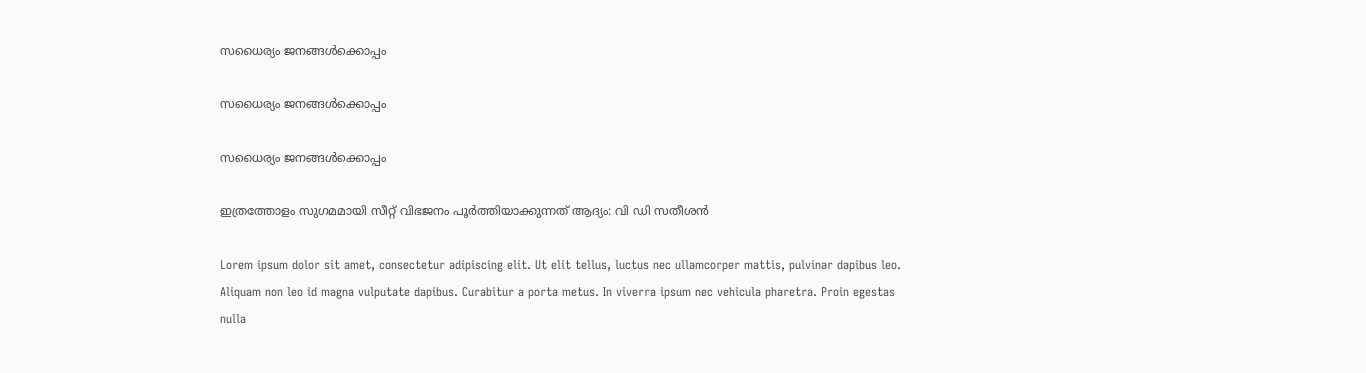സധൈര്യം ജനങ്ങൾക്കൊപ്പം

സധൈര്യം ജനങ്ങൾക്കൊപ്പം

സധൈര്യം ജനങ്ങൾക്കൊപ്പം

ഇത്രത്തോളം സുഗമമായി സീറ്റ് വിഭജനം പൂർത്തിയാക്കുന്നത് ആദ്യം: വി ഡി സതീശൻ

Lorem ipsum dolor sit amet, consectetur adipiscing elit. Ut elit tellus, luctus nec ullamcorper mattis, pulvinar dapibus leo. Aliquam non leo id magna vulputate dapibus. Curabitur a porta metus. In viverra ipsum nec vehicula pharetra. Proin egestas nulla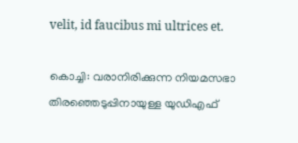velit, id faucibus mi ultrices et.

കൊച്ചി: വരാനിരിക്കുന്ന നിയമസഭാ തിരഞ്ഞെടുപ്പിനായുള്ള യുഡിഎഫ്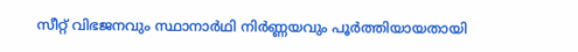സീറ്റ് വിഭജനവും സ്ഥാനാർഥി നിർണ്ണയവും പൂർത്തിയായതായി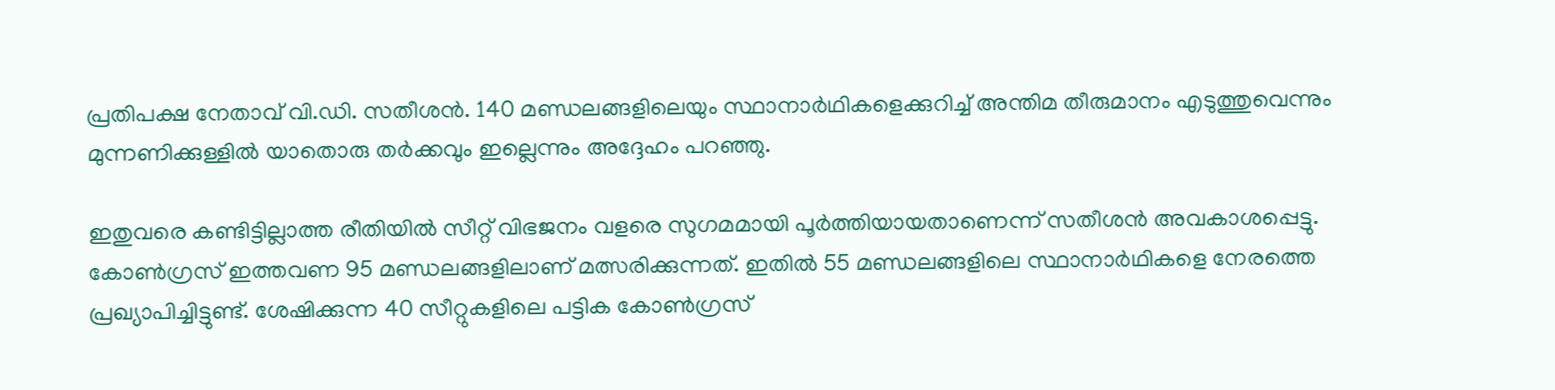പ്രതിപക്ഷ നേതാവ് വി.ഡി. സതീശൻ. 140 മണ്ഡലങ്ങളിലെയും സ്ഥാനാർഥികളെക്കുറിച്ച് അന്തിമ തീരുമാനം എടുത്തുവെന്നും മുന്നണിക്കുള്ളിൽ യാതൊരു തർക്കവും ഇല്ലെന്നും അദ്ദേഹം പറഞ്ഞു.

ഇതുവരെ കണ്ടിട്ടില്ലാത്ത രീതിയിൽ സീറ്റ് വിഭജനം വളരെ സുഗമമായി പൂർത്തിയായതാണെന്ന് സതീശൻ അവകാശപ്പെട്ടു. കോൺഗ്രസ് ഇത്തവണ 95 മണ്ഡലങ്ങളിലാണ് മത്സരിക്കുന്നത്. ഇതിൽ 55 മണ്ഡലങ്ങളിലെ സ്ഥാനാർഥികളെ നേരത്തെ പ്രഖ്യാപിച്ചിട്ടുണ്ട്. ശേഷിക്കുന്ന 40 സീറ്റുകളിലെ പട്ടിക കോൺഗ്രസ്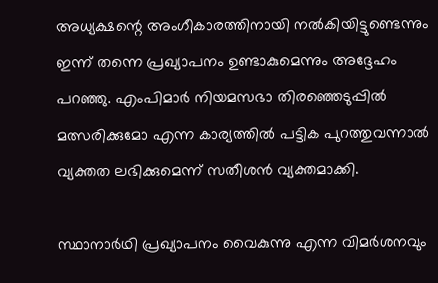അധ്യക്ഷന്റെ അംഗീകാരത്തിനായി നൽകിയിട്ടുണ്ടെന്നും ഇന്ന് തന്നെ പ്രഖ്യാപനം ഉണ്ടാകുമെന്നും അദ്ദേഹം പറഞ്ഞു. എംപിമാർ നിയമസഭാ തിരഞ്ഞെടുപ്പിൽ മത്സരിക്കുമോ എന്ന കാര്യത്തിൽ പട്ടിക പുറത്തുവന്നാൽ വ്യക്തത ലഭിക്കുമെന്ന് സതീശൻ വ്യക്തമാക്കി.

സ്ഥാനാർഥി പ്രഖ്യാപനം വൈകുന്നു എന്ന വിമർശനവും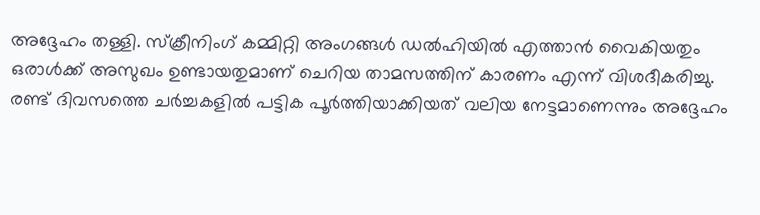അദ്ദേഹം തള്ളി. സ്ക്രീനിംഗ് കമ്മിറ്റി അംഗങ്ങൾ ഡൽഹിയിൽ എത്താൻ വൈകിയതും ഒരാൾക്ക് അസുഖം ഉണ്ടായതുമാണ് ചെറിയ താമസത്തിന് കാരണം എന്ന് വിശദീകരിച്ചു. രണ്ട് ദിവസത്തെ ചർച്ചകളിൽ പട്ടിക പൂർത്തിയാക്കിയത് വലിയ നേട്ടമാണെന്നും അദ്ദേഹം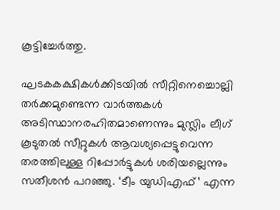കൂട്ടിച്ചേർത്തു.

ഘടകകക്ഷികൾക്കിടയിൽ സീറ്റിനെച്ചൊല്ലി തർക്കമുണ്ടെന്ന വാർത്തകൾ അടിസ്ഥാനരഹിതമാണെന്നും മുസ്ലിം ലീഗ് കൂടുതൽ സീറ്റുകൾ ആവശ്യപ്പെട്ടുവെന്ന തരത്തിലുള്ള റിപ്പോർട്ടുകൾ ശരിയല്ലെന്നും സതീശൻ പറഞ്ഞു. ‘ടീം യുഡിഎഫ്’ എന്ന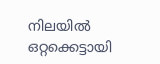നിലയിൽ ഒറ്റക്കെട്ടായി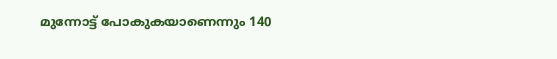മുന്നോട്ട് പോകുകയാണെന്നും 140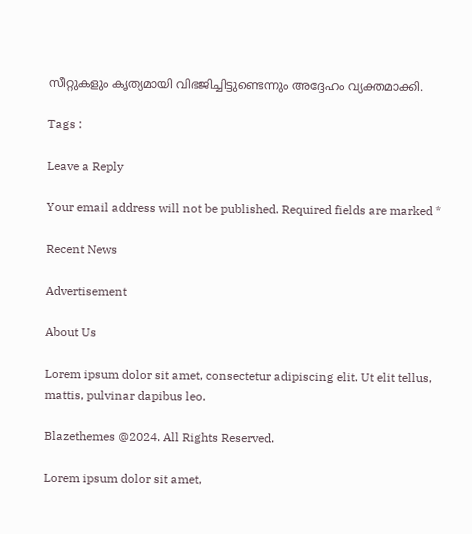സീറ്റുകളും കൃത്യമായി വിഭജിച്ചിട്ടുണ്ടെന്നും അദ്ദേഹം വ്യക്തമാക്കി.

Tags :

Leave a Reply

Your email address will not be published. Required fields are marked *

Recent News

Advertisement

About Us

Lorem ipsum dolor sit amet, consectetur adipiscing elit. Ut elit tellus, mattis, pulvinar dapibus leo.

Blazethemes @2024. All Rights Reserved.

Lorem ipsum dolor sit amet,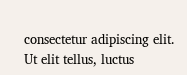consectetur adipiscing elit. Ut elit tellus, luctus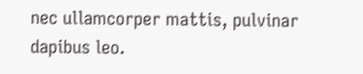nec ullamcorper mattis, pulvinar dapibus leo.